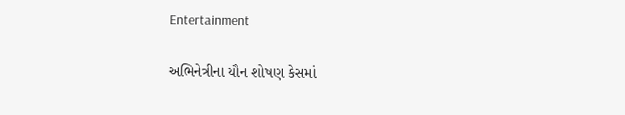Entertainment

અભિનેત્રીના યૌન શોષણ કેસમાં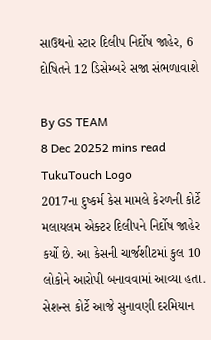સાઉથનો સ્ટાર દિલીપ નિર્દોષ જાહેર, 6 દોષિતને 12 ડિસેમ્બરે સજા સંભળાવાશે

By GS TEAM
8 Dec 20252 mins read
TukuTouch Logo
2017ના દુષ્કર્મ કેસ મામલે કેરળની કોર્ટે મલાયલમ એક્ટર દિલીપને નિર્દોષ જાહેર કર્યો છે. આ કેસની ચાર્જશીટમાં કુલ 10 લોકોને આરોપી બનાવવામાં આવ્યા હતા. સેશન્સ કોર્ટે આજે સુનાવણી દરમિયાન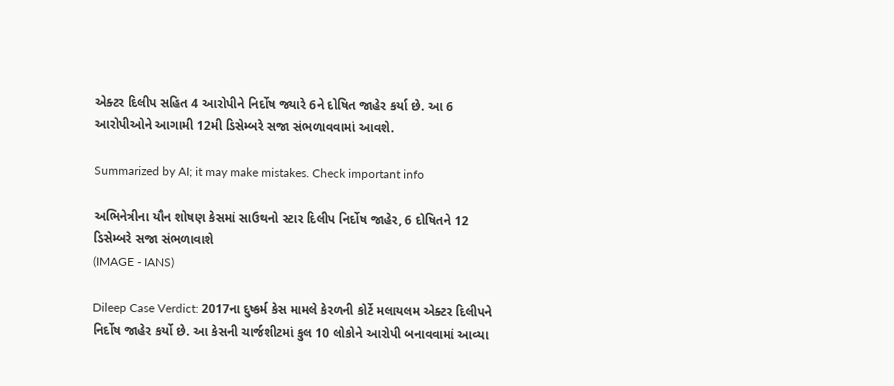એક્ટર દિલીપ સહિત 4 આરોપીને નિર્દોષ જ્યારે 6ને દોષિત જાહેર કર્યા છે. આ 6 આરોપીઓને આગામી 12મી ડિસેમ્બરે સજા સંભળાવવામાં આવશે.

Summarized by AI; it may make mistakes. Check important info

અભિનેત્રીના યૌન શોષણ કેસમાં સાઉથનો સ્ટાર દિલીપ નિર્દોષ જાહેર, 6 દોષિતને 12 ડિસેમ્બરે સજા સંભળાવાશે
(IMAGE - IANS)

Dileep Case Verdict: 2017ના દુષ્કર્મ કેસ મામલે કેરળની કોર્ટે મલાયલમ એક્ટર દિલીપને નિર્દોષ જાહેર કર્યો છે. આ કેસની ચાર્જશીટમાં કુલ 10 લોકોને આરોપી બનાવવામાં આવ્યા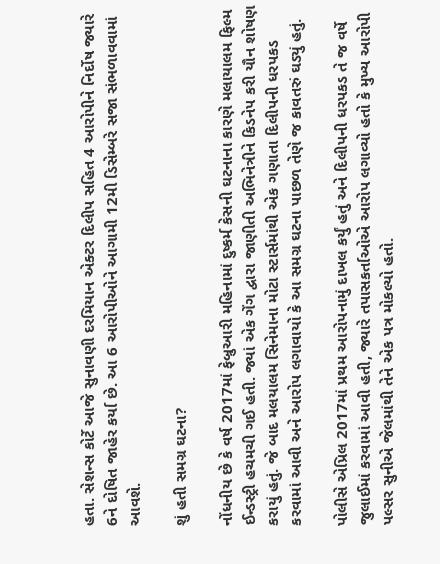હતા. સેશન્સ કોર્ટે આજે સુનાવણી દરમિયાન એક્ટર દિલીપ સહિત 4 આરોપીને નિર્દોષ જ્યારે 6ને દોષિત જાહેર કર્યા છે. આ 6 આરોપીઓને આગામી 12મી ડિસેમ્બરે સજા સંભળાવવામાં આવશે.

શું હતી સમગ્ર ઘટના?

નોંધનીય છે કે વર્ષ 2017માં ફેબ્રુઆરી મહિનામાં દુષ્કર્મ કેસની ઘટનાના કારણે મલાયાલમ ફિલ્મ ઈન્ડસ્ટ્રી હચમચી ગઈ હતી. જ્યાં એક ગેંગ દ્વારા જાણીતી અભિનેત્રીને કિડનેપ કરી યૌન શોષણ કરાયું હતું. જે બાદ મલયાલમ સિનેમાના મોટા સ્ટાર્સમાંથી એક ગણાતા દિલીપની ધરપકડ કરવામાં આવી અને આરોપ લગાવાયો કે આ સમગ્ર ઘટના પાછળ તેણે જ કાવતરું ઘડ્યું હતું.

પોલીસે એપ્રિલ 2017માં પ્રથમ આરોપનામું દાખલ કર્યું હતું અને દિલીપની ધરપકડ તે જ વર્ષે જુલાઈમાં કરવામાં આવી હતી, જ્યારે તપાસકર્તાઓએ આરોપ લગાવ્યો હતો કે મુખ્ય આરોપી પલ્સર સુનીએ જેલમાંથી તેને એક પત્ર મોકલ્યો હતો.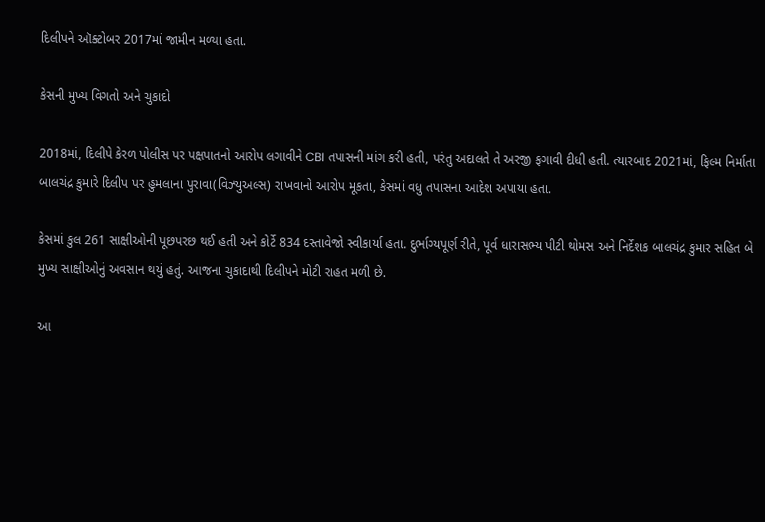દિલીપને ઑક્ટોબર 2017માં જામીન મળ્યા હતા.

કેસની મુખ્ય વિગતો અને ચુકાદો

2018માં, દિલીપે કેરળ પોલીસ પર પક્ષપાતનો આરોપ લગાવીને CBI તપાસની માંગ કરી હતી, પરંતુ અદાલતે તે અરજી ફગાવી દીધી હતી. ત્યારબાદ 2021માં, ફિલ્મ નિર્માતા બાલચંદ્ર કુમારે દિલીપ પર હુમલાના પુરાવા(વિઝ્યુઅલ્સ) રાખવાનો આરોપ મૂકતા, કેસમાં વધુ તપાસના આદેશ અપાયા હતા.

કેસમાં કુલ 261 સાક્ષીઓની પૂછપરછ થઈ હતી અને કોર્ટે 834 દસ્તાવેજો સ્વીકાર્યા હતા. દુર્ભાગ્યપૂર્ણ રીતે, પૂર્વ ધારાસભ્ય પીટી થોમસ અને નિર્દેશક બાલચંદ્ર કુમાર સહિત બે મુખ્ય સાક્ષીઓનું અવસાન થયું હતું. આજના ચુકાદાથી દિલીપને મોટી રાહત મળી છે.

આ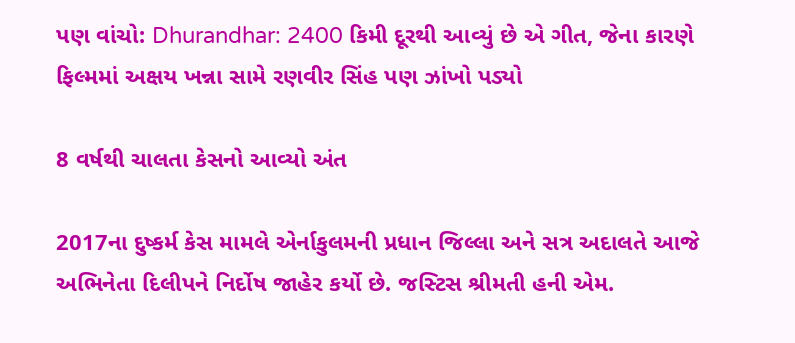પણ વાંચો: Dhurandhar: 2400 કિમી દૂરથી આવ્યું છે એ ગીત, જેના કારણે ફિલ્મમાં અક્ષય ખન્ના સામે રણવીર સિંહ પણ ઝાંખો પડ્યો

8 વર્ષથી ચાલતા કેસનો આવ્યો અંત

2017ના દુષ્કર્મ કેસ મામલે એર્નાકુલમની પ્રધાન જિલ્લા અને સત્ર અદાલતે આજે અભિનેતા દિલીપને નિર્દોષ જાહેર કર્યો છે. જસ્ટિસ શ્રીમતી હની એમ.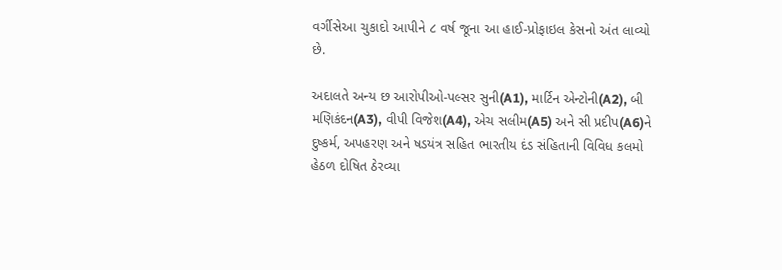વર્ગીસેઆ ચુકાદો આપીને ૮ વર્ષ જૂના આ હાઈ-પ્રોફાઇલ કેસનો અંત લાવ્યો છે.

અદાલતે અન્ય છ આરોપીઓ-પલ્સર સુની(A1), માર્ટિન એન્ટોની(A2), બી મણિકંદન(A3), વીપી વિજેશ(A4), એચ સલીમ(A5) અને સી પ્રદીપ(A6)ને દુષ્કર્મ, અપહરણ અને ષડયંત્ર સહિત ભારતીય દંડ સંહિતાની વિવિધ કલમો હેઠળ દોષિત ઠેરવ્યા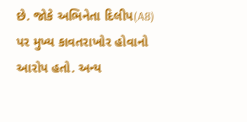છે. જોકે અભિનેતા દિલીપ(A8) પર મુખ્ય કાવતરાખોર હોવાનો આરોપ હતો. અન્ય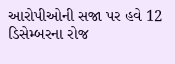આરોપીઓની સજા પર હવે 12 ડિસેમ્બરના રોજ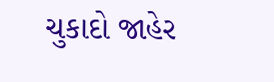ચુકાદો જાહેર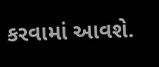કરવામાં આવશે.